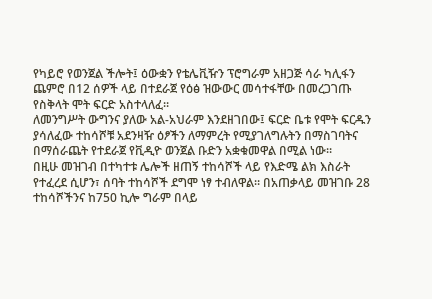የካይሮ የወንጀል ችሎት፤ ዕውቋን የቴሌቪዥን ፕሮግራም አዘጋጅ ሳራ ካሊፋን ጨምሮ በ12 ሰዎች ላይ በተደራጀ የዕፅ ዝውውር መሳተፋቸው በመረጋገጡ የስቅላት ሞት ፍርድ አስተላለፈ።
ለመንግሥት ውግንና ያለው አል-አህራም እንደዘገበው፤ ፍርድ ቤቱ የሞት ፍርዱን ያሳለፈው ተከሳሾቹ አደንዛዥ ዕፆችን ለማምረት የሚያገለግሉትን በማስገባትና በማሰራጨት የተደራጀ የቪዲዮ ወንጀል ቡድን አቋቁመዋል በሚል ነው።
በዚሁ መዝገብ በተካተቱ ሌሎች ዘጠኝ ተከሳሾች ላይ የእድሜ ልክ እስራት የተፈረደ ሲሆን፣ ሰባት ተከሳሾች ደግሞ ነፃ ተብለዋል። በአጠቃላይ መዝገቡ 28 ተከሳሾችንና ከ750 ኪሎ ግራም በላይ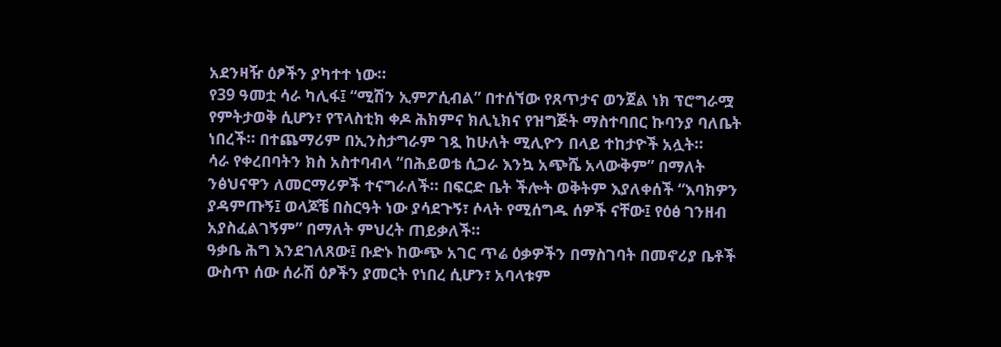አደንዛዥ ዕፆችን ያካተተ ነው።
የ39 ዓመቷ ሳራ ካሊፋ፤ “ሚሽን ኢምፖሲብል” በተሰኘው የጸጥታና ወንጀል ነክ ፕሮግራሟ የምትታወቅ ሲሆን፣ የፕላስቲክ ቀዶ ሕክምና ክሊኒክና የዝግጅት ማስተባበር ኩባንያ ባለቤት ነበረች። በተጨማሪም በኢንስታግራም ገጿ ከሁለት ሚሊዮን በላይ ተከታዮች አሏት።
ሳራ የቀረበባትን ክስ አስተባብላ “በሕይወቴ ሲጋራ እንኳ አጭሼ አላውቅም” በማለት ንፅህናዋን ለመርማሪዎች ተናግራለች። በፍርድ ቤት ችሎት ወቅትም እያለቀሰች “እባክዎን ያዳምጡኝ፤ ወላጆቼ በስርዓት ነው ያሳደጉኝ፣ ሶላት የሚሰግዱ ሰዎች ናቸው፤ የዕፅ ገንዘብ አያስፈልገኝም” በማለት ምህረት ጠይቃለች።
ዓቃቤ ሕግ እንደገለጸው፤ ቡድኑ ከውጭ አገር ጥሬ ዕቃዎችን በማስገባት በመኖሪያ ቤቶች ውስጥ ሰው ሰራሽ ዕፆችን ያመርት የነበረ ሲሆን፣ አባላቱም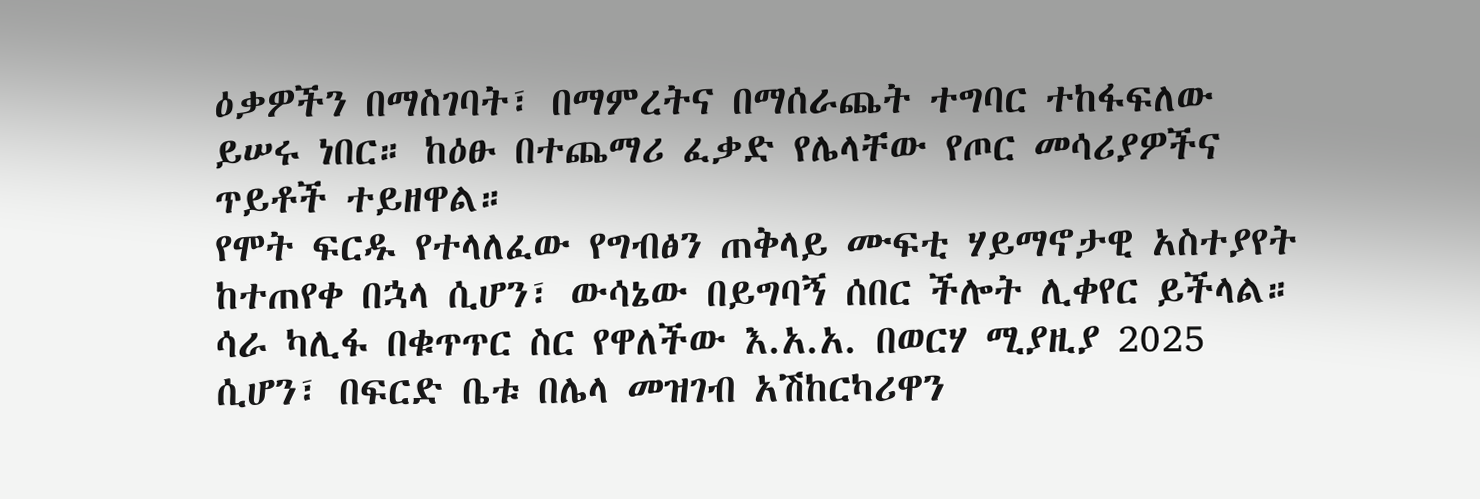ዕቃዎችን በማስገባት፣ በማምረትና በማሰራጨት ተግባር ተከፋፍለው ይሠሩ ነበር። ከዕፁ በተጨማሪ ፈቃድ የሌላቸው የጦር መሳሪያዎችና ጥይቶች ተይዘዋል።
የሞት ፍርዱ የተላለፈው የግብፅን ጠቅላይ ሙፍቲ ሃይማኖታዊ አስተያየት ከተጠየቀ በኋላ ሲሆን፣ ውሳኔው በይግባኝ ሰበር ችሎት ሊቀየር ይችላል። ሳራ ካሊፋ በቁጥጥር ስር የዋለችው እ.አ.አ. በወርሃ ሚያዚያ 2025 ሲሆን፣ በፍርድ ቤቱ በሌላ መዝገብ አሽከርካሪዋን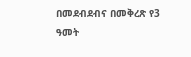በመደብደብና በመቅረጽ የ3 ዓመት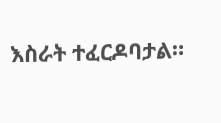እስራት ተፈርዶባታል።